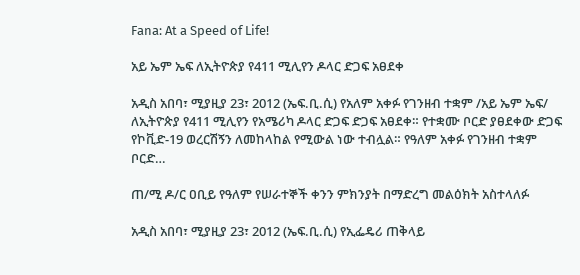Fana: At a Speed of Life!

አይ ኤም ኤፍ ለኢትዮጵያ የ411 ሚሊየን ዶላር ድጋፍ አፀደቀ

አዲስ አበባ፣ ሚያዚያ 23፣ 2012 (ኤፍ.ቢ.ሲ) የአለም አቀፉ የገንዘብ ተቋም /አይ ኤም ኤፍ/ ለኢትዮጵያ የ411 ሚሊየን የአሜሪካ ዶላር ድጋፍ ድጋፍ አፀደቀ። የተቋሙ ቦርድ ያፀደቀው ድጋፍ የኮቪድ-19 ወረርሽኝን ለመከላከል የሚውል ነው ተብሏል። የዓለም አቀፉ የገንዘብ ተቋም ቦርድ…

ጠ/ሚ ዶ/ር ዐቢይ የዓለም የሠራተኞች ቀንን ምክንያት በማድረግ መልዕክት አስተላለፉ

አዲስ አበባ፣ ሚያዚያ 23፣ 2012 (ኤፍ.ቢ.ሲ) የኢፌዴሪ ጠቅላይ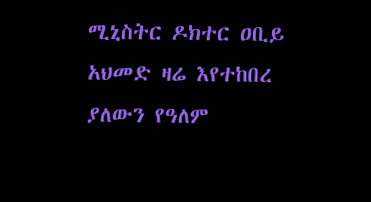ሚኒስትር ዶክተር ዐቢይ አህመድ ዛሬ እየተከበረ ያለውን የዓለም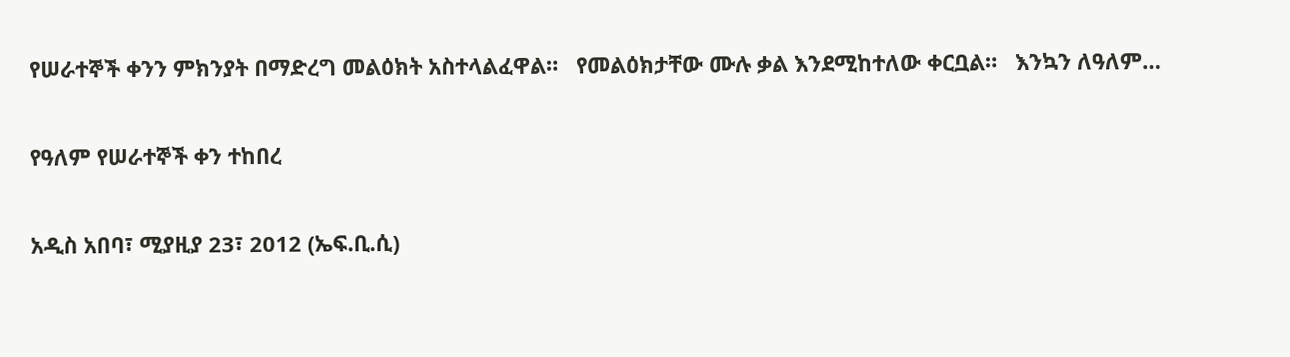የሠራተኞች ቀንን ምክንያት በማድረግ መልዕክት አስተላልፈዋል።   የመልዕክታቸው ሙሉ ቃል እንደሚከተለው ቀርቧል።   እንኳን ለዓለም…

የዓለም የሠራተኞች ቀን ተከበረ

አዲስ አበባ፣ ሚያዚያ 23፣ 2012 (ኤፍ.ቢ.ሲ)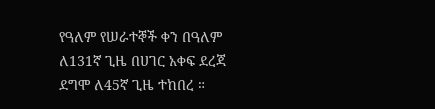የዓለም የሠራተኞች ቀን በዓለም ለ131ኛ ጊዜ በሀገር አቀፍ ደረጃ ደግሞ ለ45ኛ ጊዜ ተከበረ ።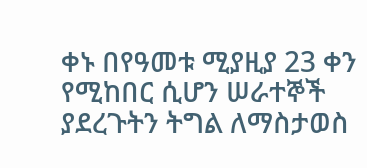ቀኑ በየዓመቱ ሚያዚያ 23 ቀን የሚከበር ሲሆን ሠራተኞች ያደረጉትን ትግል ለማስታወስ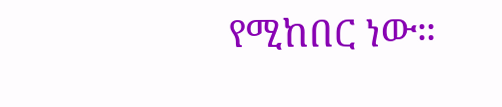የሚከበር ነው።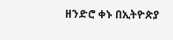ዘንድሮ ቀኑ በኢትዮጵያ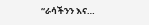“ራሳችንን እና…